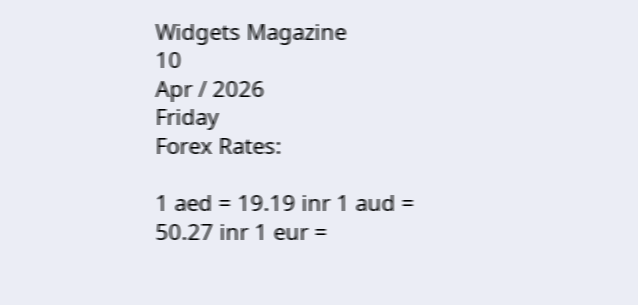Widgets Magazine
10
Apr / 2026
Friday
Forex Rates:

1 aed = 19.19 inr 1 aud = 50.27 inr 1 eur =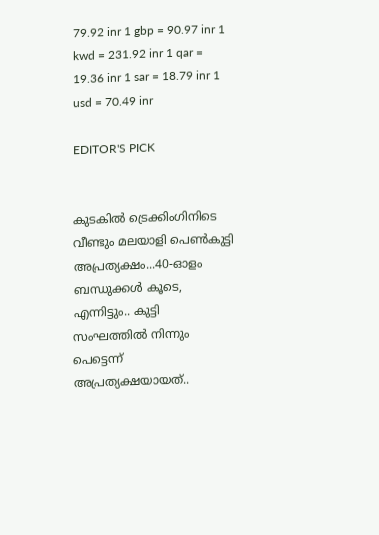79.92 inr 1 gbp = 90.97 inr 1 kwd = 231.92 inr 1 qar = 19.36 inr 1 sar = 18.79 inr 1 usd = 70.49 inr

EDITOR'S PICK


കുടകിൽ ട്രെക്കിംഗിനിടെ വീണ്ടും മലയാളി പെൺകുട്ടി അപ്രത്യക്ഷം...40-ഓളം ബന്ധുക്കൾ കൂടെ, എന്നിട്ടും.. കുട്ടി സംഘത്തില്‍ നിന്നും പെട്ടെന്ന് അപ്രത്യക്ഷയായത്..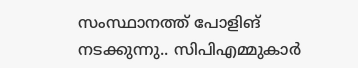സംസ്ഥാനത്ത് പോളിങ് നടക്കുന്നു.. സിപിഎമ്മുകാർ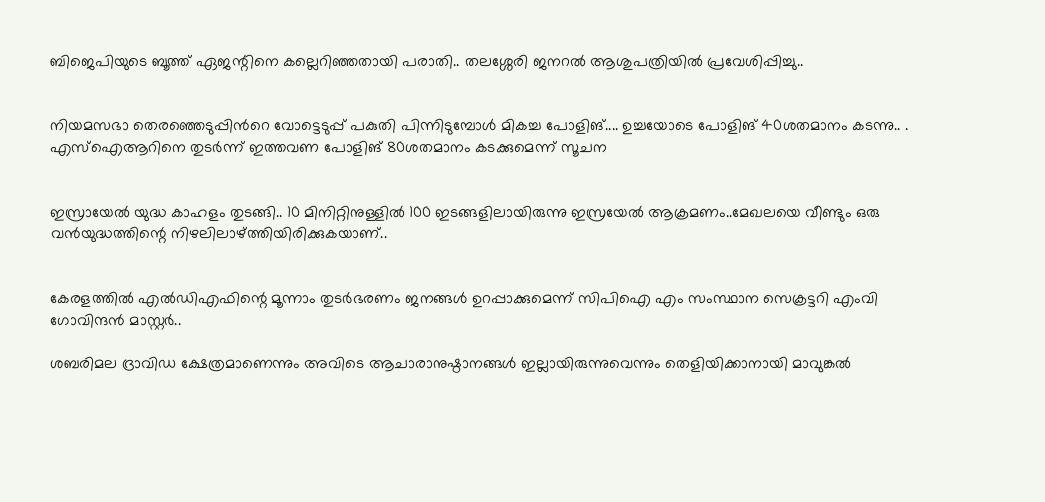ബിജെപിയുടെ ബൂത്ത് ഏജന്റിനെ കല്ലെറിഞ്ഞതായി പരാതി.. തലശ്ശേരി ജനറൽ ആശുപത്രിയിൽ പ്രവേശിപ്പിച്ചു..


നിയമസഭാ തെരഞ്ഞെടുപ്പിന്‍റെ വോട്ടെടുപ്പ് പകുതി പിന്നിടുമ്പോള്‍ മികച്ച പോളിങ്.... ഉച്ചയോടെ പോളിങ് 40ശതമാനം കടന്നു.. . എസ്ഐആറിനെ തുടര്‍ന്ന് ഇത്തവണ പോളിങ് 80ശതമാനം കടക്കുമെന്ന് സൂചന


ഇസ്രായേൽ യുദ്ധ കാഹളം തുടങ്ങി.. 10 മിനിറ്റിനുള്ളില്‍ 100 ഇടങ്ങളിലായിരുന്നു ഇസ്രയേല്‍ ആക്രമണം..മേഖലയെ വീണ്ടും ഒരു വന്‍യുദ്ധത്തിന്റെ നിഴലിലാഴ്ത്തിയിരിക്കുകയാണ്..


കേരളത്തിൽ എൽഡിഎഫിന്റെ മൂന്നാം തുടർഭരണം ജനങ്ങൾ ഉറപ്പാക്കുമെന്ന് സിപിഐ എം സംസ്ഥാന സെക്രട്ടറി എംവി ഗോവിന്ദൻ മാസ്റ്റർ..

ശബരിമല ദ്രാവിഡ ക്ഷേത്രമാണെന്നും അവിടെ ആചാരാനുഷ്ഠാനങ്ങള്‍ ഇല്ലായിരുന്നുവെന്നും തെളിയിക്കാനായി മാവുങ്കല്‍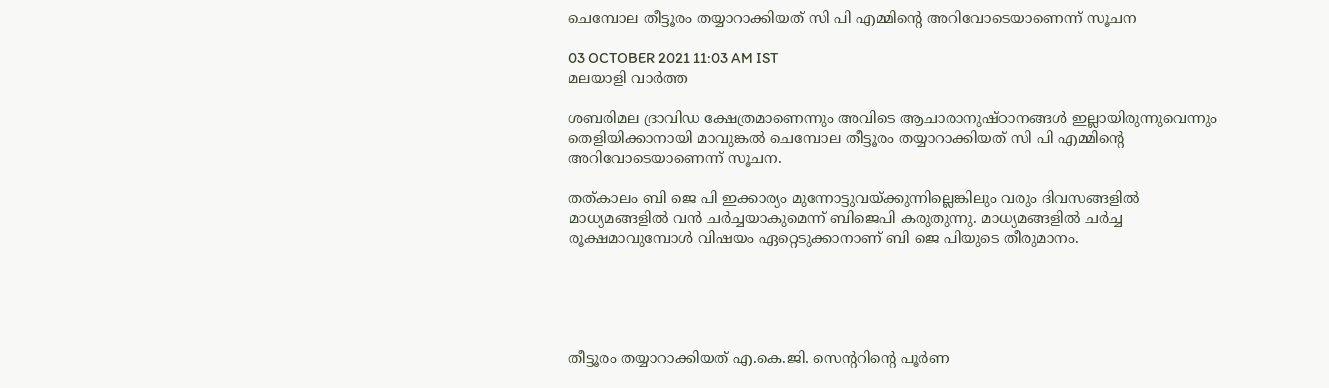ചെമ്പോല തീട്ടൂരം തയ്യാറാക്കിയത് സി പി എമ്മിന്റെ അറിവോടെയാണെന്ന് സൂചന

03 OCTOBER 2021 11:03 AM IST
മലയാളി വാര്‍ത്ത

ശബരിമല ദ്രാവിഡ ക്ഷേത്രമാണെന്നും അവിടെ ആചാരാനുഷ്ഠാനങ്ങള്‍ ഇല്ലായിരുന്നുവെന്നും തെളിയിക്കാനായി മാവുങ്കല്‍ ചെമ്പോല തീട്ടൂരം തയ്യാറാക്കിയത് സി പി എമ്മിന്റെ അറിവോടെയാണെന്ന് സൂചന.

തത്കാലം ബി ജെ പി ഇക്കാര്യം മുന്നോട്ടുവയ്ക്കുന്നില്ലെങ്കിലും വരും ദിവസങ്ങളില്‍ മാധ്യമങ്ങളില്‍ വന്‍ ചര്‍ച്ചയാകുമെന്ന് ബിജെപി കരുതുന്നു. മാധ്യമങ്ങളില്‍ ചര്‍ച്ച രൂക്ഷമാവുമ്പോള്‍ വിഷയം ഏറ്റെടുക്കാനാണ് ബി ജെ പിയുടെ തീരുമാനം.





തീട്ടൂരം തയ്യാറാക്കിയത് എ.കെ.ജി. സെന്ററിന്റെ പൂര്‍ണ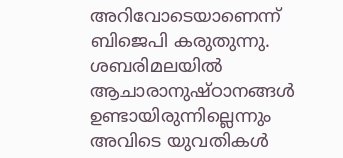അറിവോടെയാണെന്ന് ബിജെപി കരുതുന്നു. ശബരിമലയില്‍ ആചാരാനുഷ്ഠാനങ്ങള്‍ ഉണ്ടായിരുന്നില്ലെന്നും അവിടെ യുവതികള്‍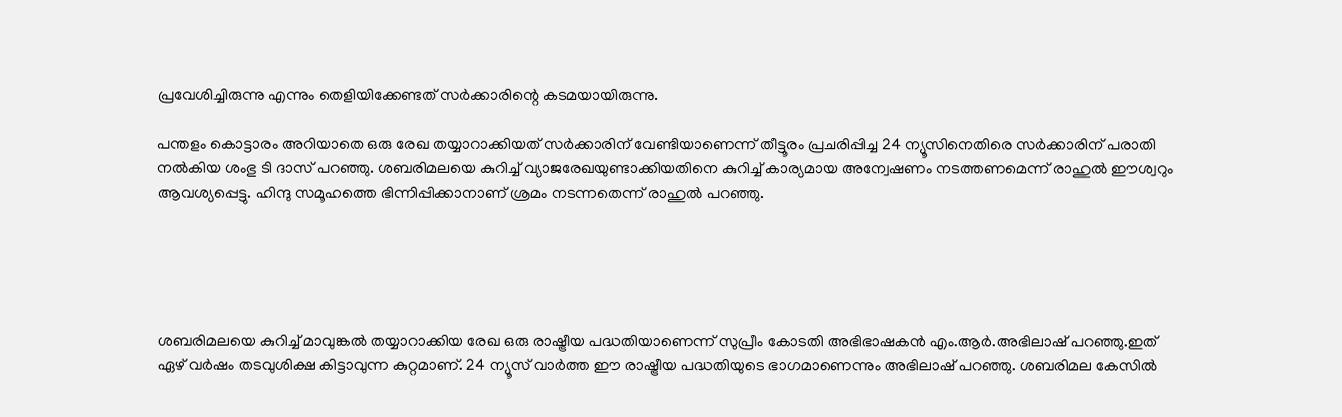പ്രവേശിച്ചിരുന്നു എന്നും തെളിയിക്കേണ്ടത് സര്‍ക്കാരിന്റെ കടമയായിരുന്നു.

പന്തളം കൊട്ടാരം അറിയാതെ ഒരു രേഖ തയ്യാറാക്കിയത് സര്‍ക്കാരിന് വേണ്ടിയാണെന്ന് തീട്ടൂരം പ്രചരിപ്പിച്ച 24 ന്യൂസിനെതിരെ സര്‍ക്കാരിന് പരാതി നല്‍കിയ ശംഭു ടി ദാസ് പറഞ്ഞു. ശബരിമലയെ കുറിച്ച് വ്യാജരേഖയുണ്ടാക്കിയതിനെ കുറിച്ച് കാര്യമായ അന്വേഷണം നടത്തണമെന്ന് രാഹുല്‍ ഈശ്വറും ആവശ്യപ്പെട്ടു. ഹിന്ദു സമൂഹത്തെ ഭിന്നിപ്പിക്കാനാണ് ശ്രമം നടന്നതെന്ന് രാഹുല്‍ പറഞ്ഞു.





ശബരിമലയെ കുറിച്ച് മാവുങ്കല്‍ തയ്യാറാക്കിയ രേഖ ഒരു രാഷ്ട്രീയ പദ്ധതിയാണെന്ന് സുപ്രീം കോടതി അഭിഭാഷകന്‍ എം.ആര്‍.അഭിലാഷ് പറഞ്ഞു.ഇത് ഏഴ് വര്‍ഷം തടവുശിക്ഷ കിട്ടാവുന്ന കുറ്റമാണ്. 24 ന്യൂസ് വാര്‍ത്ത ഈ രാഷ്ട്രീയ പദ്ധതിയുടെ ഭാഗമാണെന്നും അഭിലാഷ് പറഞ്ഞു. ശബരിമല കേസില്‍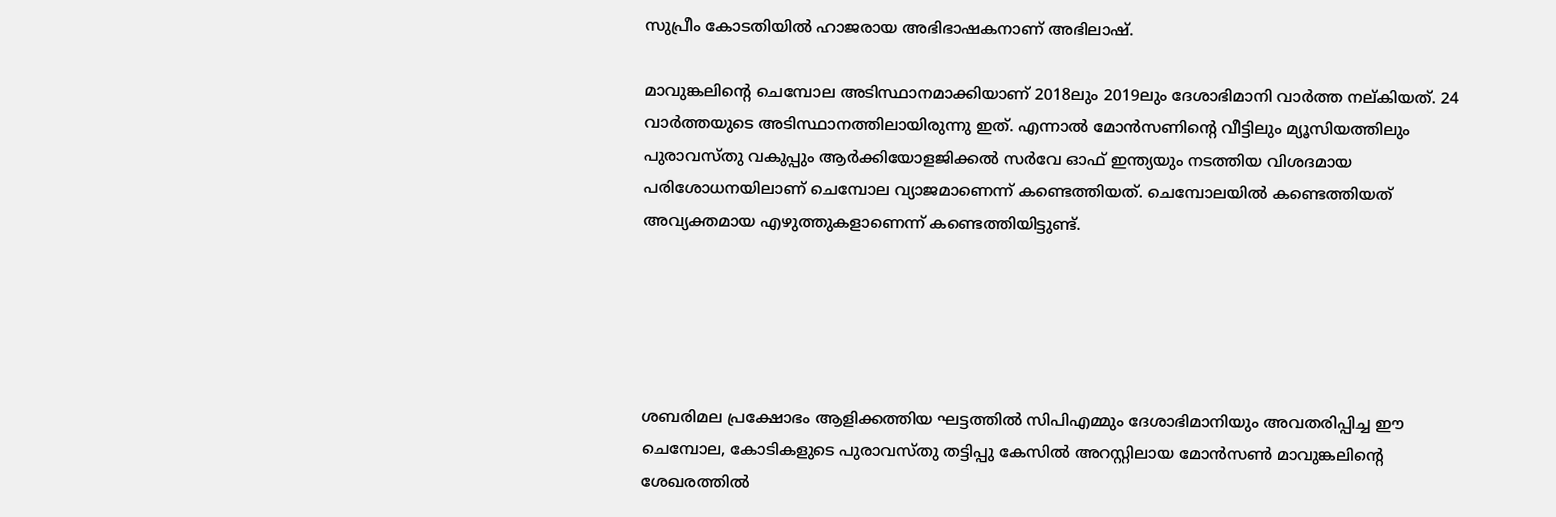സുപ്രീം കോടതിയില്‍ ഹാജരായ അഭിഭാഷകനാണ് അഭിലാഷ്.

മാവുങ്കലിന്റെ ചെമ്പോല അടിസ്ഥാനമാക്കിയാണ് 2018ലും 2019ലും ദേശാഭിമാനി വാര്‍ത്ത നല്കിയത്. 24 വാര്‍ത്തയുടെ അടിസ്ഥാനത്തിലായിരുന്നു ഇത്. എന്നാല്‍ മോന്‍സണിന്റെ വീട്ടിലും മ്യൂസിയത്തിലും പുരാവസ്തു വകുപ്പും ആര്‍ക്കിയോളജിക്കല്‍ സര്‍വേ ഓഫ് ഇന്ത്യയും നടത്തിയ വിശദമായ പരിശോധനയിലാണ് ചെമ്പോല വ്യാജമാണെന്ന് കണ്ടെത്തിയത്. ചെമ്പോലയില്‍ കണ്ടെത്തിയത് അവ്യക്തമായ എഴുത്തുകളാണെന്ന് കണ്ടെത്തിയിട്ടുണ്ട്.





ശബരിമല പ്രക്ഷോഭം ആളിക്കത്തിയ ഘട്ടത്തില്‍ സിപിഎമ്മും ദേശാഭിമാനിയും അവതരിപ്പിച്ച ഈ ചെമ്പോല, കോടികളുടെ പുരാവസ്തു തട്ടിപ്പു കേസില്‍ അറസ്റ്റിലായ മോന്‍സണ്‍ മാവുങ്കലിന്റെ ശേഖരത്തില്‍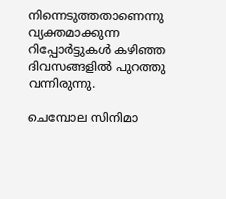നിന്നെടുത്തതാണെന്നു വ്യക്തമാക്കുന്ന റിപ്പോര്‍ട്ടുകള്‍ കഴിഞ്ഞ ദിവസങ്ങളില്‍ പുറത്തു വന്നിരുന്നു.

ചെമ്പോല സിനിമാ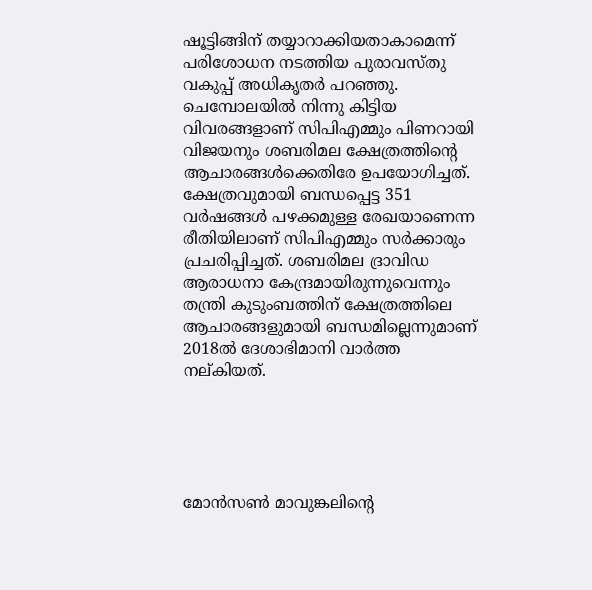ഷൂട്ടിങ്ങിന് തയ്യാറാക്കിയതാകാമെന്ന് പരിശോധന നടത്തിയ പുരാവസ്തു വകുപ്പ് അധികൃതര്‍ പറഞ്ഞു. ചെമ്പോലയില്‍ നിന്നു കിട്ടിയ വിവരങ്ങളാണ് സിപിഎമ്മും പിണറായി വിജയനും ശബരിമല ക്ഷേത്രത്തിന്റെ ആചാരങ്ങള്‍ക്കെതിരേ ഉപയോഗിച്ചത്. ക്ഷേത്രവുമായി ബന്ധപ്പെട്ട 351 വര്‍ഷങ്ങള്‍ പഴക്കമുള്ള രേഖയാണെന്ന രീതിയിലാണ് സിപിഎമ്മും സര്‍ക്കാരും പ്രചരിപ്പിച്ചത്. ശബരിമല ദ്രാവിഡ ആരാധനാ കേന്ദ്രമായിരുന്നുവെന്നും തന്ത്രി കുടുംബത്തിന് ക്ഷേത്രത്തിലെ ആചാരങ്ങളുമായി ബന്ധമില്ലെന്നുമാണ് 2018ല്‍ ദേശാഭിമാനി വാര്‍ത്ത നല്കിയത്.





മോന്‍സണ്‍ മാവുങ്കലിന്റെ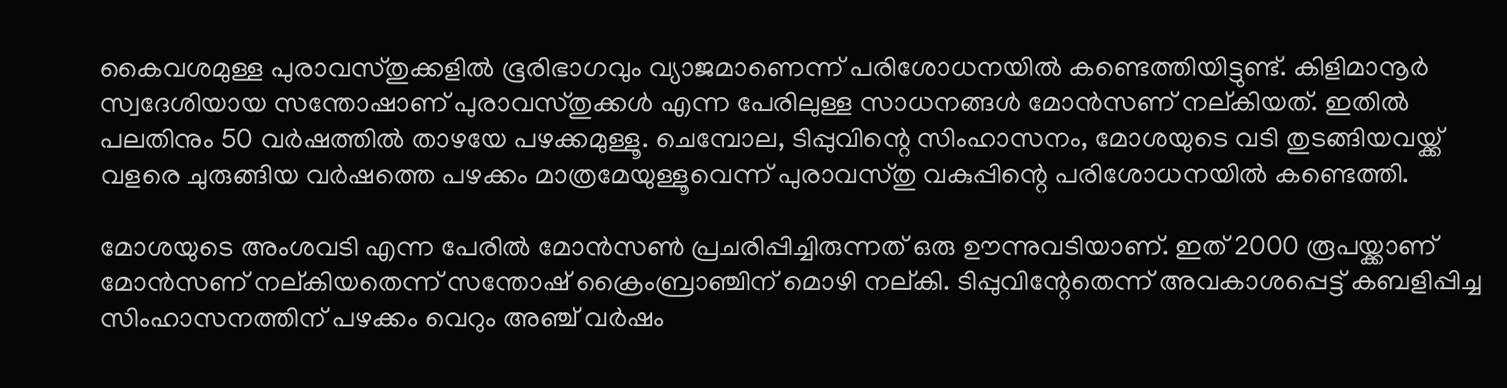കൈവശമുള്ള പുരാവസ്തുക്കളില്‍ ഭൂരിഭാഗവും വ്യാജമാണെന്ന് പരിശോധനയില്‍ കണ്ടെത്തിയിട്ടുണ്ട്. കിളിമാനൂര്‍ സ്വദേശിയായ സന്തോഷാണ് പുരാവസ്തുക്കള്‍ എന്ന പേരിലുള്ള സാധനങ്ങള്‍ മോന്‍സണ് നല്കിയത്. ഇതില്‍ പലതിനും 50 വര്‍ഷത്തില്‍ താഴയേ പഴക്കമുള്ളൂ. ചെമ്പോല, ടിപ്പുവിന്റെ സിംഹാസനം, മോശയുടെ വടി തുടങ്ങിയവയ്ക്ക് വളരെ ചുരുങ്ങിയ വര്‍ഷത്തെ പഴക്കം മാത്രമേയുള്ളൂവെന്ന് പുരാവസ്തു വകുപ്പിന്റെ പരിശോധനയില്‍ കണ്ടെത്തി.

മോശയുടെ അംശവടി എന്ന പേരില്‍ മോന്‍സണ്‍ പ്രചരിപ്പിച്ചിരുന്നത് ഒരു ഊന്നുവടിയാണ്. ഇത് 2000 രൂപയ്ക്കാണ് മോന്‍സണ് നല്കിയതെന്ന് സന്തോഷ് ക്രൈംബ്രാഞ്ചിന് മൊഴി നല്കി. ടിപ്പുവിന്റേതെന്ന് അവകാശപ്പെട്ട് കബളിപ്പിച്ച സിംഹാസനത്തിന് പഴക്കം വെറും അഞ്ച് വര്‍ഷം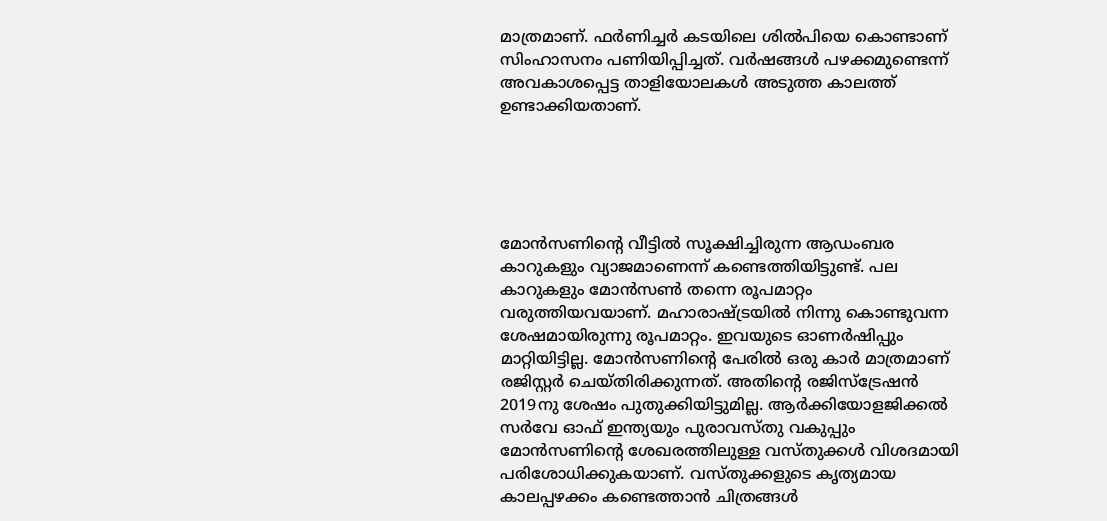മാത്രമാണ്. ഫര്‍ണിച്ചര്‍ കടയിലെ ശില്‍പിയെ കൊണ്ടാണ് സിംഹാസനം പണിയിപ്പിച്ചത്. വര്‍ഷങ്ങള്‍ പഴക്കമുണ്ടെന്ന് അവകാശപ്പെട്ട താളിയോലകള്‍ അടുത്ത കാലത്ത് ഉണ്ടാക്കിയതാണ്.





മോന്‍സണിന്റെ വീട്ടില്‍ സൂക്ഷിച്ചിരുന്ന ആഡംബര കാറുകളും വ്യാജമാണെന്ന് കണ്ടെത്തിയിട്ടുണ്ട്. പല കാറുകളും മോന്‍സണ്‍ തന്നെ രൂപമാറ്റം വരുത്തിയവയാണ്. മഹാരാഷ്ട്രയില്‍ നിന്നു കൊണ്ടുവന്ന ശേഷമായിരുന്നു രൂപമാറ്റം. ഇവയുടെ ഓണര്‍ഷിപ്പും മാറ്റിയിട്ടില്ല. മോന്‍സണിന്റെ പേരില്‍ ഒരു കാര്‍ മാത്രമാണ് രജിസ്റ്റര്‍ ചെയ്തിരിക്കുന്നത്. അതിന്റെ രജിസ്‌ട്രേഷന്‍ 2019നു ശേഷം പുതുക്കിയിട്ടുമില്ല. ആര്‍ക്കിയോളജിക്കല്‍ സര്‍വേ ഓഫ് ഇന്ത്യയും പുരാവസ്തു വകുപ്പും മോന്‍സണിന്റെ ശേഖരത്തിലുള്ള വസ്തുക്കള്‍ വിശദമായി പരിശോധിക്കുകയാണ്. വസ്തുക്കളുടെ കൃത്യമായ കാലപ്പഴക്കം കണ്ടെത്താന്‍ ചിത്രങ്ങള്‍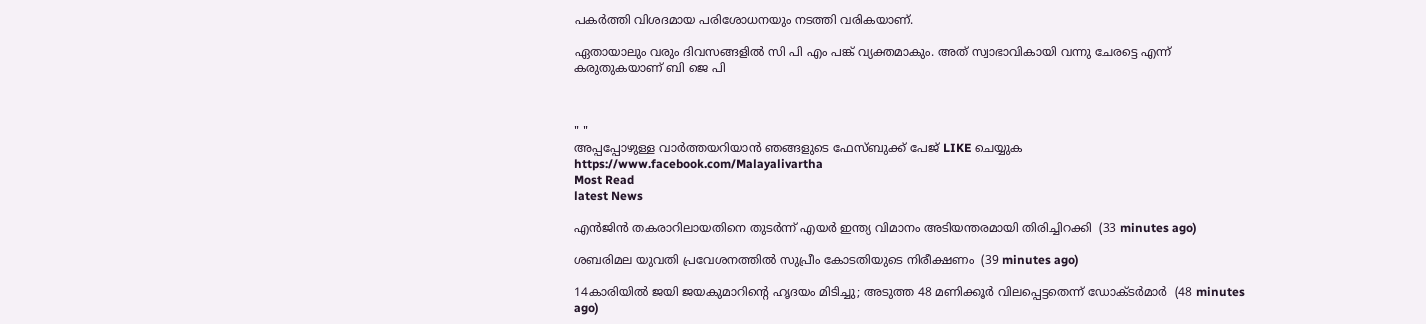പകര്‍ത്തി വിശദമായ പരിശോധനയും നടത്തി വരികയാണ്.

ഏതായാലും വരും ദിവസങ്ങളില്‍ സി പി എം പങ്ക് വ്യക്തമാകും. അത് സ്വാഭാവികായി വന്നു ചേരട്ടെ എന്ന് കരുതുകയാണ് ബി ജെ പി



" "
അപ്പപ്പോഴുള്ള വാര്‍ത്തയറിയാന്‍ ഞങ്ങളുടെ ഫേസ്‌ബുക്ക്‌ പേജ് LIKE ചെയ്യുക
https://www.facebook.com/Malayalivartha
Most Read
latest News

എന്‍ജിന്‍ തകരാറിലായതിനെ തുടര്‍ന്ന് എയര്‍ ഇന്ത്യ വിമാനം അടിയന്തരമായി തിരിച്ചിറക്കി  (33 minutes ago)

ശബരിമല യുവതി പ്രവേശനത്തില്‍ സുപ്രീം കോടതിയുടെ നിരീക്ഷണം  (39 minutes ago)

14കാരിയില്‍ ജയി ജയകുമാറിന്റെ ഹൃദയം മിടിച്ചു; അടുത്ത 48 മണിക്കൂര്‍ വിലപ്പെട്ടതെന്ന് ഡോക്ടര്‍മാര്‍  (48 minutes ago)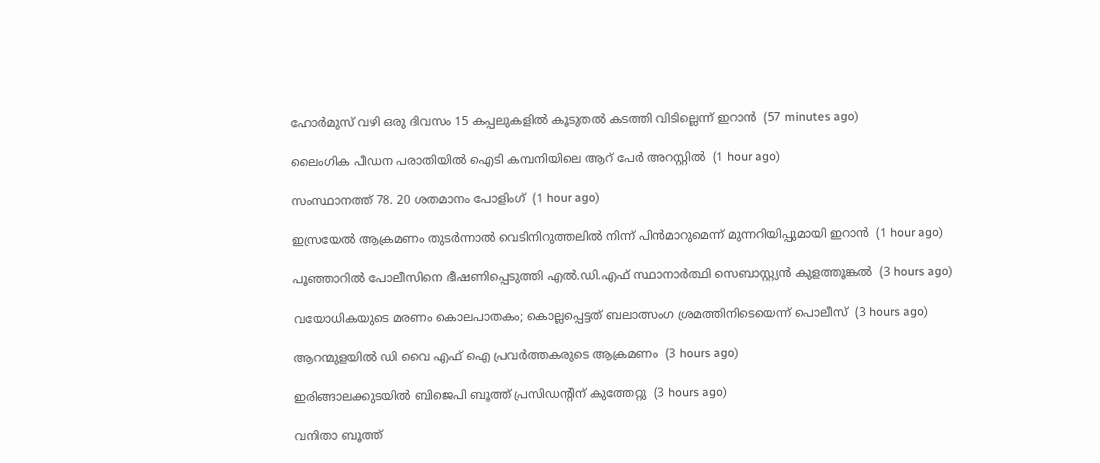ഹോര്‍മുസ് വഴി ഒരു ദിവസം 15 കപ്പലുകളില്‍ കൂടുതല്‍ കടത്തി വിടില്ലെന്ന് ഇറാന്‍  (57 minutes ago)

ലൈംഗിക പീഡന പരാതിയില്‍ ഐടി കമ്പനിയിലെ ആറ് പേര്‍ അറസ്റ്റില്‍  (1 hour ago)

സംസ്ഥാനത്ത് 78. 20 ശതമാനം പോളിംഗ്  (1 hour ago)

ഇസ്രയേല്‍ ആക്രമണം തുടര്‍ന്നാല്‍ വെടിനിറുത്തലില്‍ നിന്ന് പിന്‍മാറുമെന്ന് മുന്നറിയിപ്പുമായി ഇറാന്‍  (1 hour ago)

പൂഞ്ഞാറില്‍ പോലീസിനെ ഭീഷണിപ്പെടുത്തി എല്‍.ഡി.എഫ് സ്ഥാനാര്‍ത്ഥി സെബാസ്റ്റ്യന്‍ കുളത്തൂങ്കല്‍  (3 hours ago)

വയോധികയുടെ മരണം കൊലപാതകം; കൊല്ലപ്പെട്ടത് ബലാത്സംഗ ശ്രമത്തിനിടെയെന്ന് പൊലീസ്  (3 hours ago)

ആറന്മുളയില്‍ ഡി വൈ എഫ് ഐ പ്രവര്‍ത്തകരുടെ ആക്രമണം  (3 hours ago)

ഇരിങ്ങാലക്കുടയില്‍ ബിജെപി ബൂത്ത് പ്രസിഡന്റിന് കുത്തേറ്റു  (3 hours ago)

വനിതാ ബൂത്ത്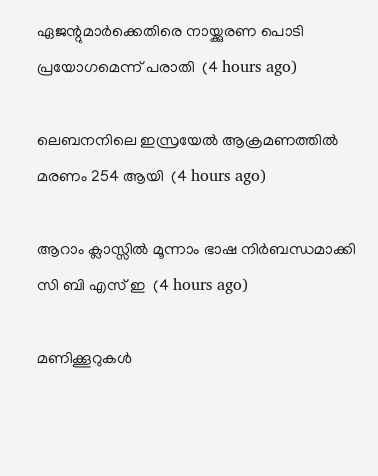ഏജന്റുമാര്‍ക്കെതിരെ നായ്ക്കുരണ പൊടി പ്രയോഗമെന്ന് പരാതി  (4 hours ago)

ലെബനനിലെ ഇസ്രയേല്‍ ആക്രമണത്തില്‍ മരണം 254 ആയി  (4 hours ago)

ആറാം ക്ലാസ്സില്‍ മൂന്നാം ഭാഷ നിര്‍ബന്ധമാക്കി സി ബി എസ് ഇ  (4 hours ago)

മണിക്കൂറുകള്‍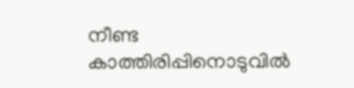നീണ്ട കാത്തിരിപ്പിനൊടുവില്‍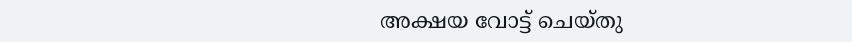അക്ഷയ വോട്ട് ചെയ്തു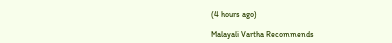(4 hours ago)

Malayali Vartha Recommends